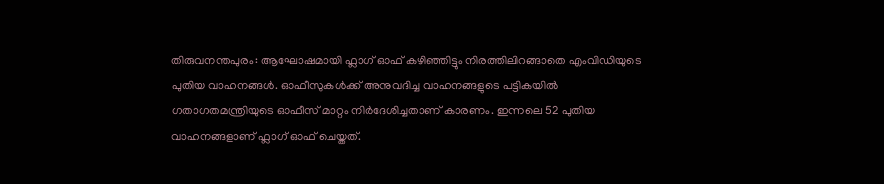തിരുവനന്തപുരം: ആഘോഷമായി ഫ്ലാഗ് ഓഫ് കഴിഞ്ഞിട്ടും നിരത്തിലിറങ്ങാതെ എംവിഡിയുടെ പുതിയ വാഹനങ്ങൾ. ഓഫീസുകൾക്ക് അനുവദിച്ച വാഹനങ്ങളുടെ പട്ടികയിൽ ഗതാഗതമന്ത്രിയുടെ ഓഫീസ് മാറ്റം നിർദേശിച്ചതാണ് കാരണം. ഇന്നലെ 52 പുതിയ വാഹനങ്ങളാണ് ഫ്ലാഗ് ഓഫ് ചെയ്തത്.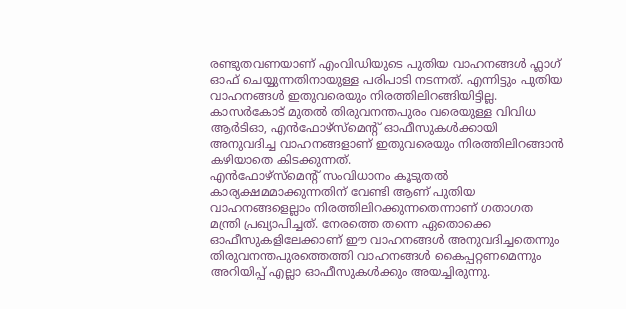രണ്ടുതവണയാണ് എംവിഡിയുടെ പുതിയ വാഹനങ്ങൾ ഫ്ലാഗ് ഓഫ് ചെയ്യുന്നതിനായുള്ള പരിപാടി നടന്നത്. എന്നിട്ടും പുതിയ വാഹനങ്ങൾ ഇതുവരെയും നിരത്തിലിറങ്ങിയിട്ടില്ല. കാസർകോട് മുതൽ തിരുവനന്തപുരം വരെയുള്ള വിവിധ ആർടിഓ, എൻഫോഴ്സ്മെന്റ് ഓഫീസുകൾക്കായി അനുവദിച്ച വാഹനങ്ങളാണ് ഇതുവരെയും നിരത്തിലിറങ്ങാൻ കഴിയാതെ കിടക്കുന്നത്.
എൻഫോഴ്സ്മെന്റ് സംവിധാനം കൂടുതൽ കാര്യക്ഷമമാക്കുന്നതിന് വേണ്ടി ആണ് പുതിയ വാഹനങ്ങളെല്ലാം നിരത്തിലിറക്കുന്നതെന്നാണ് ഗതാഗത മന്ത്രി പ്രഖ്യാപിച്ചത്. നേരത്തെ തന്നെ ഏതൊക്കെ ഓഫീസുകളിലേക്കാണ് ഈ വാഹനങ്ങൾ അനുവദിച്ചതെന്നും തിരുവനന്തപുരത്തെത്തി വാഹനങ്ങൾ കൈപ്പറ്റണമെന്നും അറിയിപ്പ് എല്ലാ ഓഫീസുകൾക്കും അയച്ചിരുന്നു.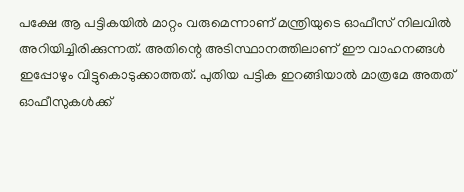പക്ഷേ ആ പട്ടികയിൽ മാറ്റം വരുമെന്നാണ് മന്ത്രിയുടെ ഓഫീസ് നിലവിൽ അറിയിച്ചിരിക്കുന്നത്. അതിന്റെ അടിസ്ഥാനത്തിലാണ് ഈ വാഹനങ്ങൾ ഇപ്പോഴും വിട്ടുകൊടുക്കാത്തത്. പുതിയ പട്ടിക ഇറങ്ങിയാൽ മാത്രമേ അതത് ഓഫീസുകൾക്ക്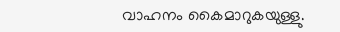വാഹനം കൈമാറുകയുള്ളു.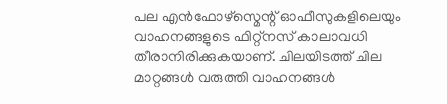പല എൻഫോഴ്സ്മെന്റ് ഓഫീസുകളിലെയും വാഹനങ്ങളുടെ ഫിറ്റ്നസ് കാലാവധി തീരാനിരിക്കുകയാണ്. ചിലയിടത്ത് ചില മാറ്റങ്ങൾ വരുത്തി വാഹനങ്ങൾ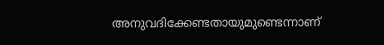അനുവദിക്കേണ്ടതായുമുണ്ടെന്നാണ്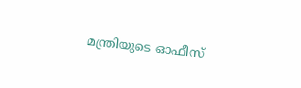മന്ത്രിയുടെ ഓഫീസ്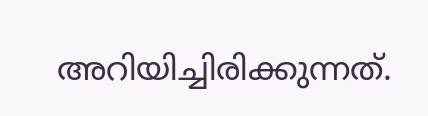അറിയിച്ചിരിക്കുന്നത്.